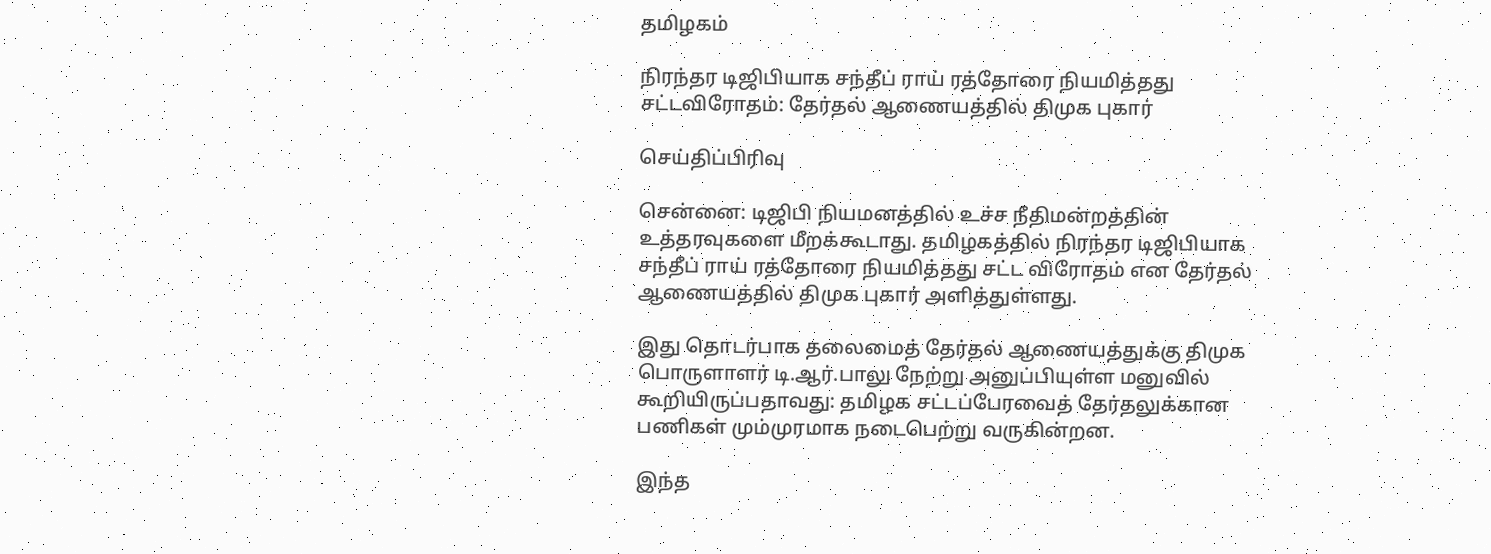தமிழகம்

நிரந்தர டிஜிபியாக சந்தீப் ராய் ரத்தோரை நியமித்தது சட்டவிரோதம்: தேர்தல் ஆணையத்தில் திமுக புகார்

செய்திப்பிரிவு

சென்னை: டிஜிபி நியமனத்தில் உச்ச நீதிமன்றத்தின் உத்தரவுகளை மீறக்கூடாது. தமிழகத்தில் நிரந்தர டிஜிபியாக சந்தீப் ராய் ரத்தோரை நியமித்தது சட்ட விரோதம் என தேர்தல் ஆணையத்தில் திமுக புகார் அளித்துள்ளது.

இது தொடர்பாக தலைமைத் தேர்தல் ஆணையத்துக்கு திமுக பொருளாளர் டி.ஆர்.பாலு நேற்று அனுப்பியுள்ள மனுவில் கூறியிருப்பதாவது: தமிழக சட்டப்பேரவைத் தேர்தலுக்கான பணிகள் மும்முரமாக நடைபெற்று வருகின்றன.

இந்த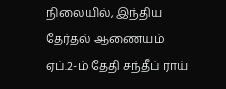நிலையில், இந்திய தேர்தல் ஆணையம் ஏப்.2-ம் தேதி சந்தீப் ராய்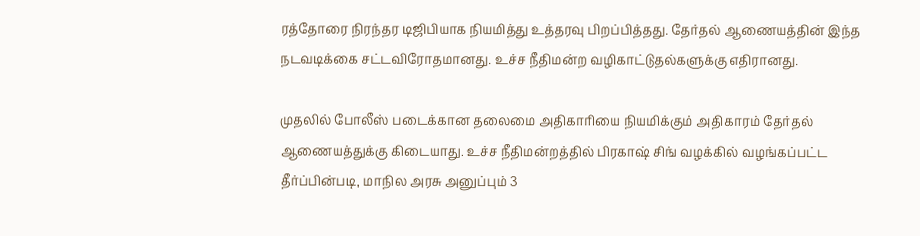ரத்தோரை நிரந்தர டிஜிபியாக நியமித்து உத்தரவு பிறப்பித்தது. தேர்தல் ஆணையத்தின் இந்த நடவடிக்கை சட்டவிரோதமானது. உச்ச நீதிமன்ற வழிகாட்டுதல்களுக்கு எதிரானது.

முதலில் போலீஸ் படைக்கான தலைமை அதிகாரியை நியமிக்கும் அதிகாரம் தேர்தல் ஆணையத்துக்கு கிடையாது. உச்ச நீதிமன்றத்தில் பிரகாஷ் சிங் வழக்கில் வழங்கப்பட்ட தீர்ப்பின்படி, மாநில அரசு அனுப்பும் 3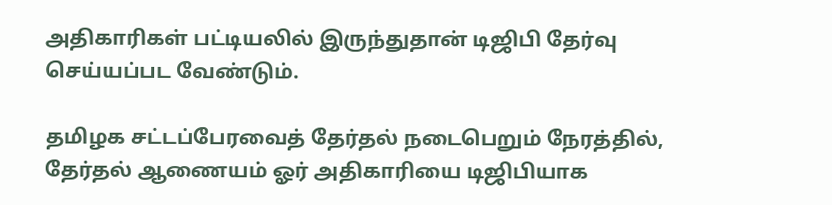அதிகாரிகள் பட்டியலில் இருந்துதான் டிஜிபி தேர்வு செய்யப்பட வேண்டும்.

தமிழக சட்டப்பேரவைத் தேர்தல் நடைபெறும் நேரத்தில், தேர்தல் ஆணையம் ஓர் அதிகாரியை டிஜிபியாக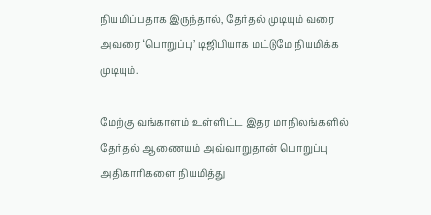நியமிப்பதாக இருந்தால், தேர்தல் முடியும் வரை அவரை ‘பொறுப்பு’ டிஜிபியாக மட்டுமே நியமிக்க முடியும்.

மேற்கு வங்காளம் உள்ளிட்ட இதர மாநிலங்களில் தேர்தல் ஆணையம் அவ்வாறுதான் பொறுப்பு அதிகாரிகளை நியமித்து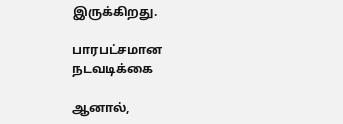இருக்கிறது.

பாரபட்சமான நடவடிக்கை

ஆனால்,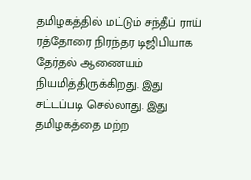தமிழகத்தில் மட்டும் சந்தீப் ராய் ரத்தோரை நிரந்தர டிஜிபியாக தேர்தல் ஆணையம் நியமித்திருக்கிறது. இது சட்டப்படி செல்லாது. இது தமிழகத்தை மற்ற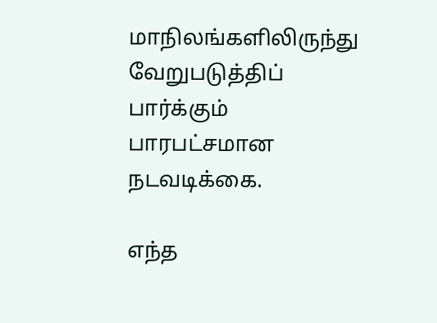மாநிலங்களிலிருந்து வேறுபடுத்திப் பார்க்கும் பாரபட்சமான நடவடிக்கை.

எந்த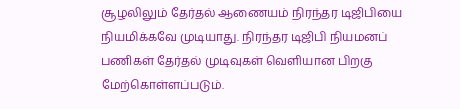சூழலிலும் தேர்தல் ஆணையம் நிரந்தர டிஜிபியை நியமிக்கவே முடியாது. நிரந்தர டிஜிபி நியமனப் பணிகள் தேர்தல் முடிவுகள் வெளியான பிறகு மேற்கொள்ளப்படும்.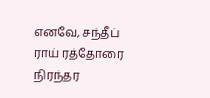எனவே, சந்தீப் ராய் ரத்தோரை நிரந்தர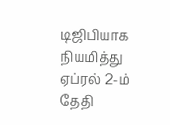டிஜிபியாக நியமித்து ஏப்ரல் 2-ம் தேதி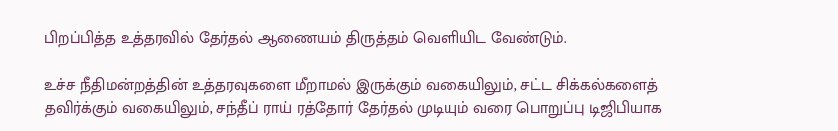பிறப்பித்த உத்தரவில் தேர்தல் ஆணையம் திருத்தம் வெளியிட வேண்டும்.

உச்ச நீதிமன்றத்தின் உத்தரவுகளை மீறாமல் இருக்கும் வகையிலும், சட்ட சிக்கல்களைத் தவிர்க்கும் வகையிலும், சந்தீப் ராய் ரத்தோர் தேர்தல் முடியும் வரை பொறுப்பு டிஜிபியாக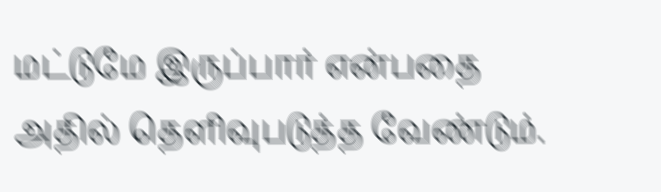மட்டுமே இருப்பார் என்பதை அதில் தெளிவுபடுத்த வேண்டும்.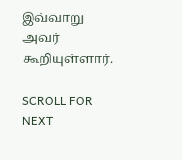இவ்வாறு அவர் கூறியுள்ளார்.

SCROLL FOR NEXT